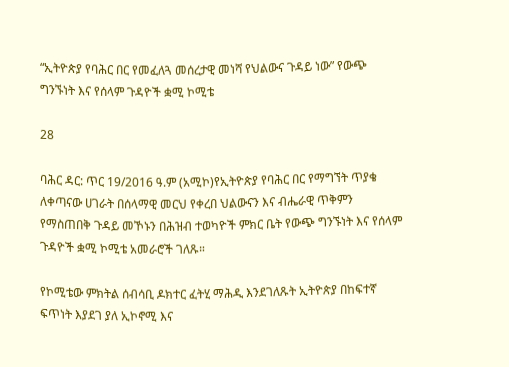“ኢትዮጵያ የባሕር በር የመፈለጓ መሰረታዊ መነሻ የህልውና ጉዳይ ነው” የውጭ ግንኙነት እና የሰላም ጉዳዮች ቋሚ ኮሚቴ

28

ባሕር ዳር: ጥር 19/2016 ዓ.ም (አሚኮ)የኢትዮጵያ የባሕር በር የማግኘት ጥያቄ ለቀጣናው ሀገራት በሰላማዊ መርህ የቀረበ ህልውናን እና ብሔራዊ ጥቅምን የማስጠበቅ ጉዳይ መኾኑን በሕዝብ ተወካዮች ምክር ቤት የውጭ ግንኙነት እና የሰላም ጉዳዮች ቋሚ ኮሚቴ አመራሮች ገለጹ።

የኮሚቴው ምክትል ሰብሳቢ ዶክተር ፈትሂ ማሕዲ እንደገለጹት ኢትዮጵያ በከፍተኛ ፍጥነት እያደገ ያለ ኢኮኖሚ እና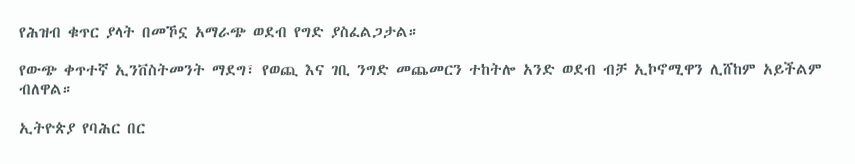የሕዝብ ቁጥር ያላት በመኾኗ አማራጭ ወደብ የግድ ያስፈልጋታል።

የውጭ ቀጥተኛ ኢንቨስትመንት ማደግ፣ የወጪ እና ገቢ ንግድ መጨመርን ተከትሎ አንድ ወደብ ብቻ ኢኮኖሚዋን ሊሸከም አይችልም ብለዋል።

ኢትዮጵያ የባሕር በር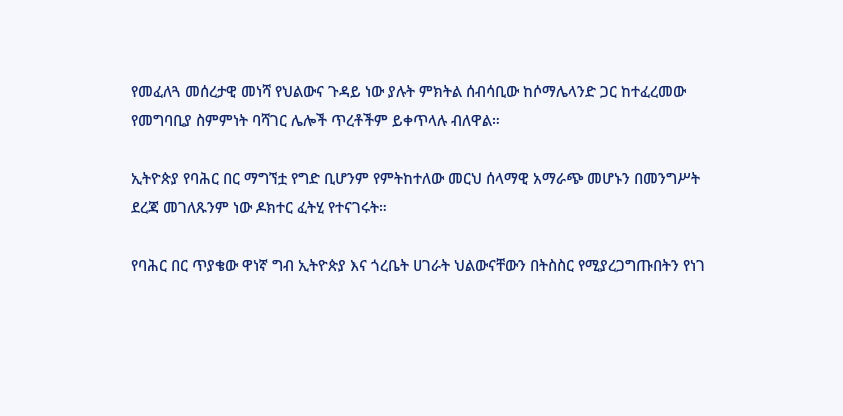የመፈለጓ መሰረታዊ መነሻ የህልውና ጉዳይ ነው ያሉት ምክትል ሰብሳቢው ከሶማሌላንድ ጋር ከተፈረመው የመግባቢያ ስምምነት ባሻገር ሌሎች ጥረቶችም ይቀጥላሉ ብለዋል።

ኢትዮጵያ የባሕር በር ማግኘቷ የግድ ቢሆንም የምትከተለው መርህ ሰላማዊ አማራጭ መሆኑን በመንግሥት ደረጃ መገለጹንም ነው ዶክተር ፈትሂ የተናገሩት።

የባሕር በር ጥያቄው ዋነኛ ግብ ኢትዮጵያ እና ጎረቤት ሀገራት ህልውናቸውን በትስስር የሚያረጋግጡበትን የነገ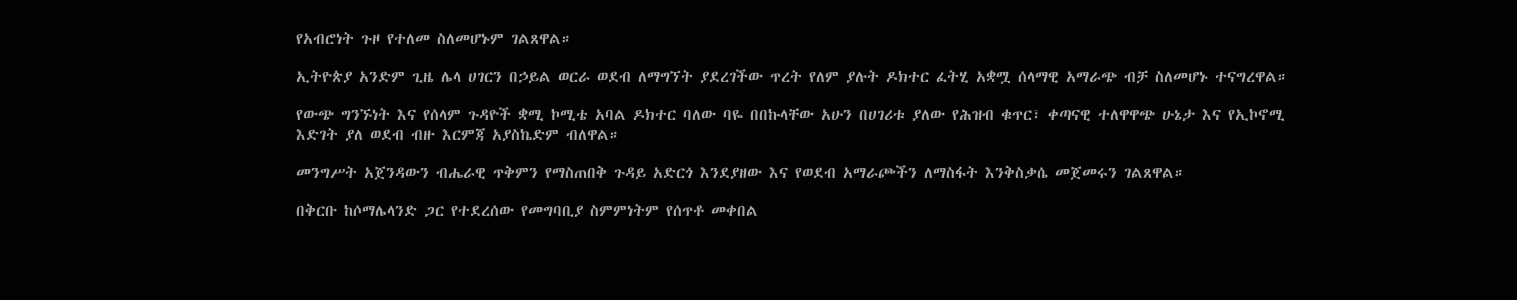የአብሮነት ጉዞ የተለመ ስለመሆኑም ገልጸዋል።

ኢትዮጵያ አንድም ጊዜ ሌላ ሀገርን በኃይል ወርራ ወደብ ለማግኘት ያደረገችው ጥረት የለም ያሉት ዶክተር ፈትሂ አቋሟ ሰላማዊ አማራጭ ብቻ ስለመሆኑ ተናግረዋል።

የውጭ ግንኙነት እና የሰላም ጉዳዮች ቋሚ ኮሚቴ አባል ዶክተር ባለው ባዬ በበኩላቸው አሁን በሀገሪቱ ያለው የሕዝብ ቁጥር፣ ቀጣናዊ ተለዋዋጭ ሁኔታ እና የኢኮኖሚ እድገት ያለ ወደብ ብዙ እርምጃ አያስኬድም ብለዋል።

መንግሥት አጀንዳውን ብሔራዊ ጥቅምን የማስጠበቅ ጉዳይ አድርጎ እንደያዘው እና የወደብ አማራጮችን ለማስፋት እንቅስቃሴ መጀመሩን ገልጸዋል።

በቅርቡ ከሶማሌላንድ ጋር የተደረሰው የመግባቢያ ስምምነትም የሰጥቶ መቀበል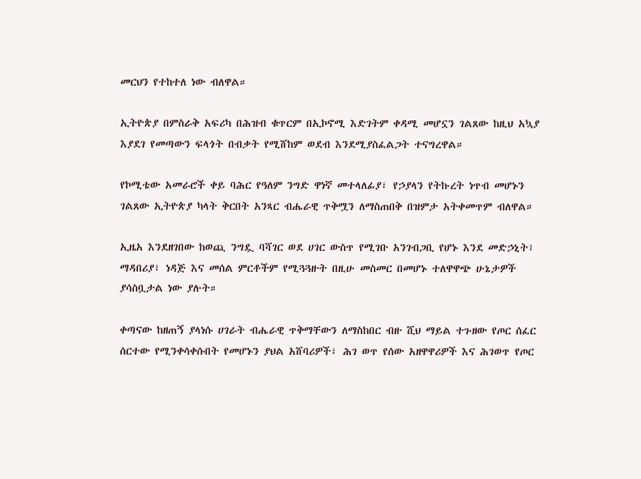መርህን የተከተለ ነው ብለዋል።

ኢትዮጵያ በምስራቅ አፍሪካ በሕዝብ ቁጥርም በኢኮኖሚ እድገትም ቀዳሚ መሆኗን ገልጸው ከዚህ አኳያ እያደገ የመጣውን ፍላጎት በብቃት የሚሸከም ወደብ እንደሚያስፈልጋት ተናግረዋል።

የኮሚቴው አመራሮች ቀይ ባሕር የዓለም ንግድ ዋነኛ መተላለፊያ፣ የኃያላን የትኩረት ነጥብ መሆኑን ገልጸው ኢትዮጵያ ካላት ቅርበት አንጻር ብሔራዊ ጥቅሟን ለማስጠበቅ በዝምታ አትቀመጥም ብለዋል።

ኢዜአ እንደዘገበው ከወጪ ንግዷ ባሻገር ወደ ሀገር ውስጥ የሚገቡ አንገብጋቢ የሆኑ እንደ መድኃኒት፣ ማዳበሪያ፣ ነዳጅ እና መሰል ምርቶችም የሚጓጓዙት በዚሁ መስመር በመሆኑ ተለዋዋጭ ሁኔታዎች ያሳስቧታል ነው ያሉት።

ቀጣናው ከዘጠኝ ያላነሱ ሀገራት ብሔራዊ ጥቅማቸውን ለማስከበር ብዙ ሺህ ማይል ተጉዘው የጦር ሰፈር ሰርተው የሚንቀሳቀሱበት የመሆኑን ያህል አሸባሪዎች፣ ሕገ ወጥ የሰው አዘዋዋሪዎች እና ሕገወጥ የጦር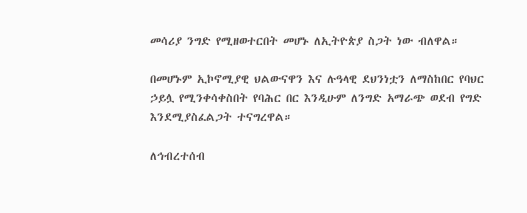መሳሪያ ንግድ የሚዘወተርበት መሆኑ ለኢትዮጵያ ስጋት ነው ብለዋል።

በመሆኑም ኢኮኖሚያዊ ህልውናዋን እና ሉዓላዊ ደህንነቷን ለማስከበር የባህር ኃይሏ የሚንቀሳቀስበት የባሕር በር እንዲሁም ለንግድ አማራጭ ወደብ የግድ እንደሚያስፈልጋት ተናግረዋል።

ለኅብረተሰብ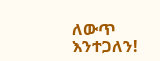ለውጥ እንተጋለን!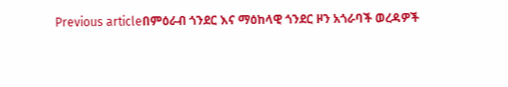Previous articleበምዕራብ ጎንደር እና ማዕከላዊ ጎንደር ዞን አጎራባች ወረዳዎች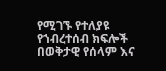የሚገኙ የተለያዩ የኀብረተሰብ ክፍሎች በወቅታዊ የሰላም እና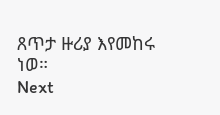ጸጥታ ዙሪያ እየመከሩ ነወ።
Next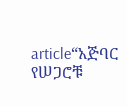article“አጅባር የሠጋሮቹ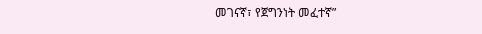መገናኛ፣ የጀግንነት መፈተኛ”